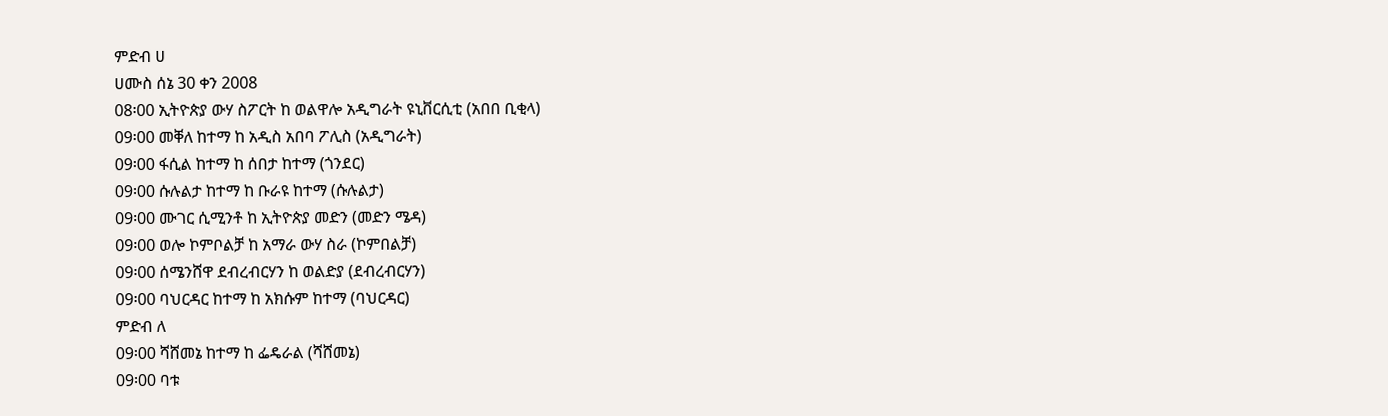ምድብ ሀ
ሀሙስ ሰኔ 30 ቀን 2008
08፡00 ኢትዮጵያ ውሃ ስፖርት ከ ወልዋሎ አዲግራት ዩኒቨርሲቲ (አበበ ቢቂላ)
09፡00 መቐለ ከተማ ከ አዲስ አበባ ፖሊስ (አዲግራት)
09፡00 ፋሲል ከተማ ከ ሰበታ ከተማ (ጎንደር)
09፡00 ሱሉልታ ከተማ ከ ቡራዩ ከተማ (ሱሉልታ)
09፡00 ሙገር ሲሚንቶ ከ ኢትዮጵያ መድን (መድን ሜዳ)
09፡00 ወሎ ኮምቦልቻ ከ አማራ ውሃ ስራ (ኮምበልቻ)
09፡00 ሰሜንሸዋ ደብረብርሃን ከ ወልድያ (ደብረብርሃን)
09፡00 ባህርዳር ከተማ ከ አክሱም ከተማ (ባህርዳር)
ምድብ ለ
09፡00 ሻሸመኔ ከተማ ከ ፌዴራል (ሻሸመኔ)
09፡00 ባቱ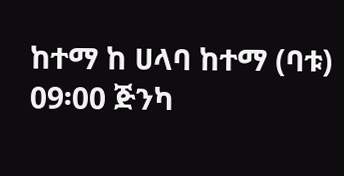ከተማ ከ ሀላባ ከተማ (ባቱ)
09፡00 ጅንካ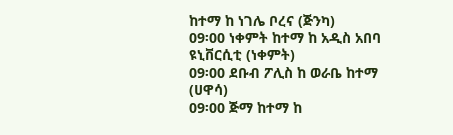ከተማ ከ ነገሌ ቦረና (ጅንካ)
09፡00 ነቀምት ከተማ ከ አዲስ አበባ ዩኒቨርሲቲ (ነቀምት)
09፡00 ደቡብ ፖሊስ ከ ወራቤ ከተማ (ሀዋሳ)
09፡00 ጅማ ከተማ ከ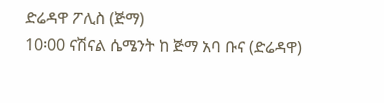ድሬዳዋ ፖሊስ (ጅማ)
10፡00 ናሽናል ሴሜንት ከ ጅማ አባ ቡና (ድሬዳዋ)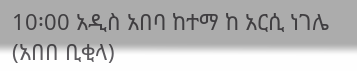10፡00 አዲስ አበባ ከተማ ከ አርሲ ነገሌ (አበበ ቢቂላ)